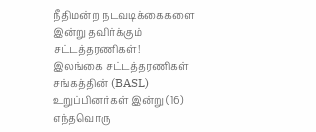நீதிமன்ற நடவடிக்கைகளை இன்று தவிர்க்கும் சட்டத்தரணிகள்!
இலங்கை சட்டத்தரணிகள் சங்கத்தின் (BASL) உறுப்பினர்கள் இன்று (16) எந்தவொரு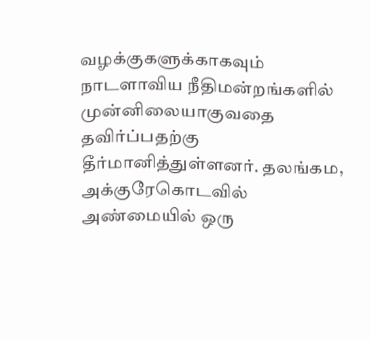வழக்குகளுக்காகவும் நாடளாவிய நீதிமன்றங்களில் முன்னிலையாகுவதை தவிர்ப்பதற்கு தீர்மானித்துள்ளனர். தலங்கம, அக்குரேகொடவில் அண்மையில் ஒரு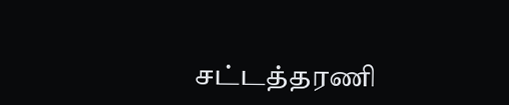சட்டத்தரணி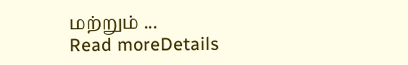மற்றும் ...
Read moreDetails